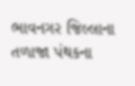ભાવનગર જિલ્લાના તળાજા પંથકના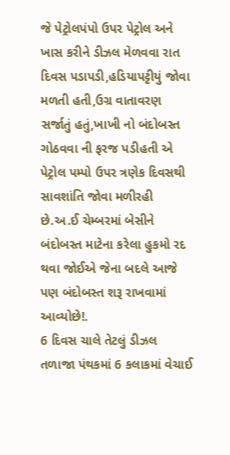જે પેટ્રોલપંપો ઉપર પેટ્રોલ અને ખાસ કરીને ડીઝલ મેળવવા રાત દિવસ પડાપડી,હડિયાપટ્ટીયું જોવા મળતી હતી,ઉગ્ર વાતાવરણ સર્જાતું હતું,ખાખી નો બંદોબસ્ત ગોઠવવા ની ફરજ પડીહતી એ પેટ્રોલ પમ્પો ઉપર ત્રણેક દિવસથી સાવશાંતિ જોવા મળીરહી છે.અ.ઈ ચેમ્બરમાં બેસીને બંદોબસ્ત માટેના કરેલા હુકમો રદ થવા જોઈએ જેના બદલે આજે પણ બંદોબસ્ત શરૂ રાખવામાં આવ્યોછે!.
6 દિવસ ચાલે તેટલું ડીઝલ તળાજા પંથકમાં 6 કલાકમાં વેચાઈ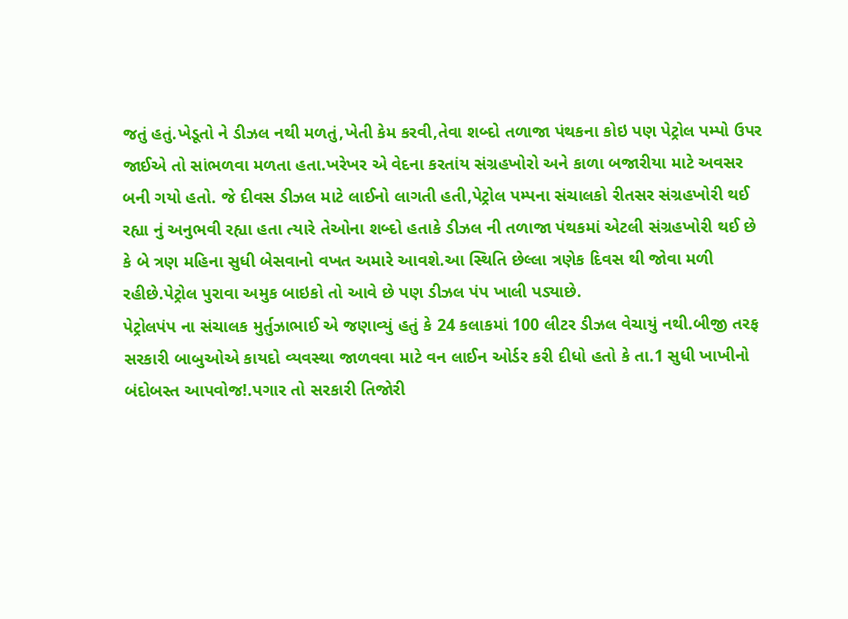જતું હતું.ખેડૂતો ને ડીઝલ નથી મળતું,ખેતી કેમ કરવી,તેવા શબ્દો તળાજા પંથકના કોઇ પણ પેટ્રોલ પમ્પો ઉપર જાઈએ તો સાંભળવા મળતા હતા.ખરેખર એ વેદના કરતાંય સંગ્રહખોરો અને કાળા બજારીયા માટે અવસર બની ગયો હતો. જે દીવસ ડીઝલ માટે લાઈનો લાગતી હતી,પેટ્રોલ પમ્પના સંચાલકો રીતસર સંગ્રહખોરી થઈ રહ્યા નું અનુભવી રહ્યા હતા ત્યારે તેઓના શબ્દો હતાકે ડીઝલ ની તળાજા પંથકમાં એટલી સંગ્રહખોરી થઈ છે કે બે ત્રણ મહિના સુધી બેસવાનો વખત અમારે આવશે.આ સ્થિતિ છેલ્લા ત્રણેક દિવસ થી જોવા મળી રહીછે.પેટ્રોલ પુરાવા અમુક બાઇકો તો આવે છે પણ ડીઝલ પંપ ખાલી પડ્યાછે.
પેટ્રોલપંપ ના સંચાલક મુર્તુઝાભાઈ એ જણાવ્યું હતું કે 24 કલાકમાં 100 લીટર ડીઝલ વેચાયું નથી.બીજી તરફ સરકારી બાબુઓએ કાયદો વ્યવસ્થા જાળવવા માટે વન લાઈન ઓર્ડર કરી દીધો હતો કે તા.1 સુધી ખાખીનો બંદોબસ્ત આપવોજ!.પગાર તો સરકારી તિજોરી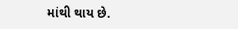માંથી થાય છે.